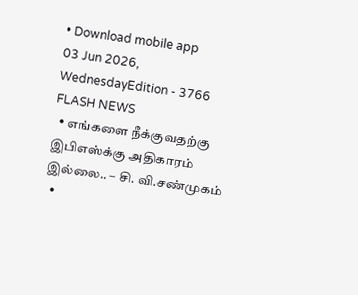• Download mobile app
03 Jun 2026, WednesdayEdition - 3766
FLASH NEWS
  • எங்களை நீக்குவதற்கு இபிஎஸ்க்கு அதிகாரம் இல்லை.. – சி. வி.சண்முகம்
  •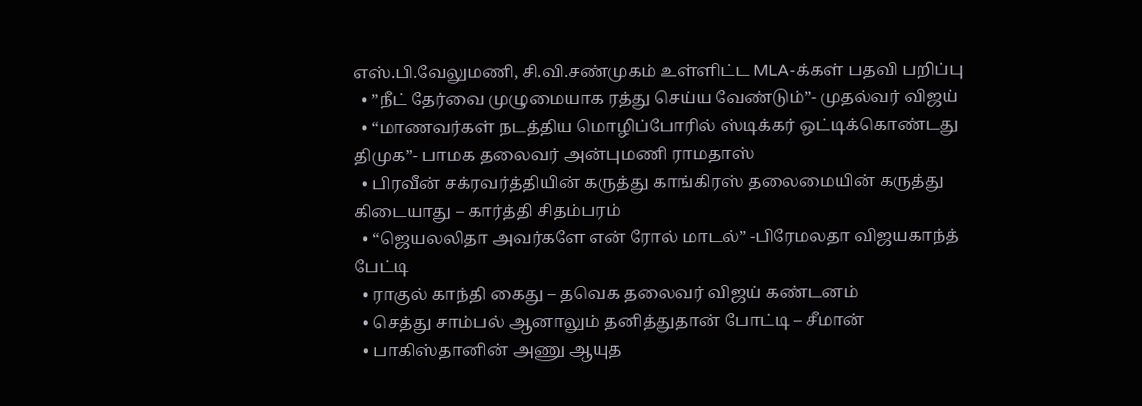எஸ்.பி.வேலுமணி, சி.வி.சண்முகம் உள்ளிட்ட MLA-க்கள் பதவி பறிப்பு
  • ”நீட் தேர்வை முழுமையாக ரத்து செய்ய வேண்டும்”- முதல்வர் விஜய்
  • “மாணவர்கள் நடத்திய மொழிப்போரில் ஸ்டிக்கர் ஒட்டிக்கொண்டது திமுக”- பாமக தலைவர் அன்புமணி ராமதாஸ்
  • பிரவீன் சக்ரவர்த்தியின் கருத்து காங்கிரஸ் தலைமையின் கருத்து கிடையாது – கார்த்தி சிதம்பரம்
  • “ஜெயலலிதா அவர்களே என் ரோல் மாடல்” -பிரேமலதா விஜயகாந்த் பேட்டி
  • ராகுல் காந்தி கைது – தவெக தலைவர் விஜய் கண்டனம்
  • செத்து சாம்பல் ஆனாலும் தனித்துதான் போட்டி – சீமான்
  • பாகிஸ்தானின் அணு ஆயுத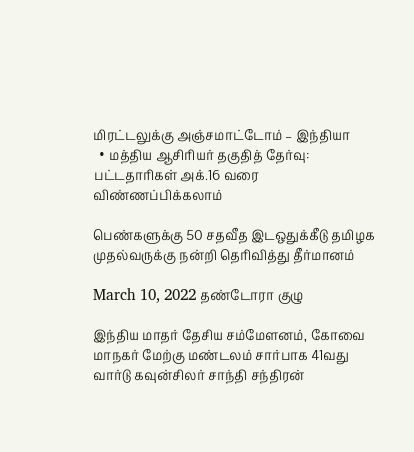மிரட்டலுக்கு அஞ்சமாட்டோம் – இந்தியா
  • மத்திய ஆசிரியர் தகுதித் தேர்வு: பட்டதாரிகள் அக்.16 வரை விண்ணப்பிக்கலாம்

பெண்களுக்கு 50 சதவீத இடஒதுக்கீடு தமிழக முதல்வருக்கு நன்றி தெரிவித்து தீர்மானம்

March 10, 2022 தண்டோரா குழு

இந்திய மாதர் தேசிய சம்மேளனம், கோவை மாநகர் மேற்கு மண்டலம் சார்பாக 41வது வார்டு கவுன்சிலர் சாந்தி சந்திரன்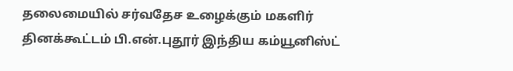தலைமையில் சர்வதேச உழைக்கும் மகளிர் தினக்கூட்டம் பி.என்.புதூர் இந்திய கம்யூனிஸ்ட்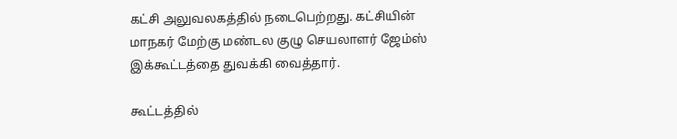கட்சி அலுவலகத்தில் நடைபெற்றது. கட்சியின் மாநகர் மேற்கு மண்டல குழு செயலாளர் ஜேம்ஸ் இக்கூட்டத்தை துவக்கி வைத்தார்.

கூட்டத்தில்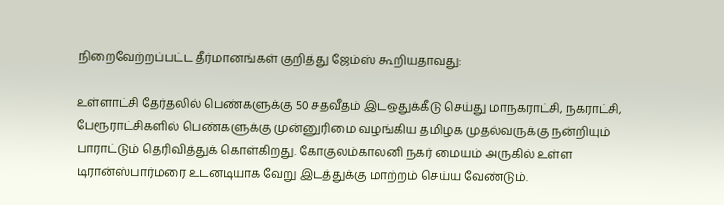நிறைவேற்றப்பட்ட தீர்மானங்கள் குறித்து ஜேம்ஸ் கூறியதாவது:

உள்ளாட்சி தேர்தலில் பெண்களுக்கு 50 சதவீதம் இடஒதுக்கீடு செய்து மாநகராட்சி, நகராட்சி, பேரூராட்சிகளில் பெண்களுக்கு முன்னுரிமை வழங்கிய தமிழக முதல்வருக்கு நன்றியும் பாராட்டும் தெரிவித்துக் கொள்கிறது. கோகுலம்காலனி நகர் மையம் அருகில் உள்ள டிரான்ஸ்பார்மரை உடனடியாக வேறு இடத்துக்கு மாற்றம் செய்ய வேண்டும்.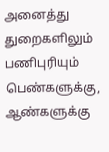அனைத்து துறைகளிலும் பணிபுரியும் பெண்களுக்கு, ஆண்களுக்கு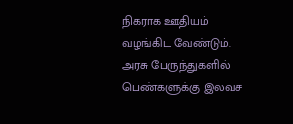நிகராக ஊதியம் வழங்கிட வேண்டும். அரசு பேருந்துகளில் பெண்களுக்கு இலவச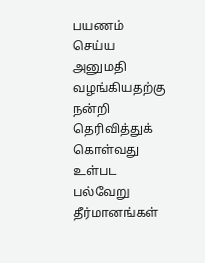பயணம் செய்ய அனுமதி வழங்கியதற்கு நன்றி தெரிவித்துக் கொள்வது உள்பட பல்வேறு தீர்மானங்கள்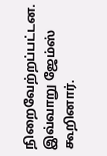நிறைவேற்றப்பட்டன. இவ்வாறு ஜேம்ஸ் கூறினார்.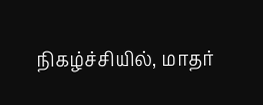நிகழ்ச்சியில், மாதர்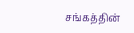சங்கத்தின்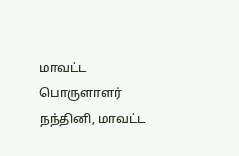மாவட்ட பொருளாளர் நந்தினி, மாவட்ட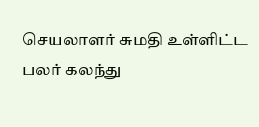செயலாளர் சுமதி உள்ளிட்ட பலர் கலந்து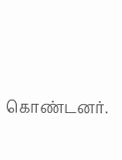கொண்டனர்.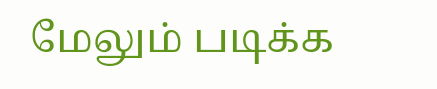மேலும் படிக்க